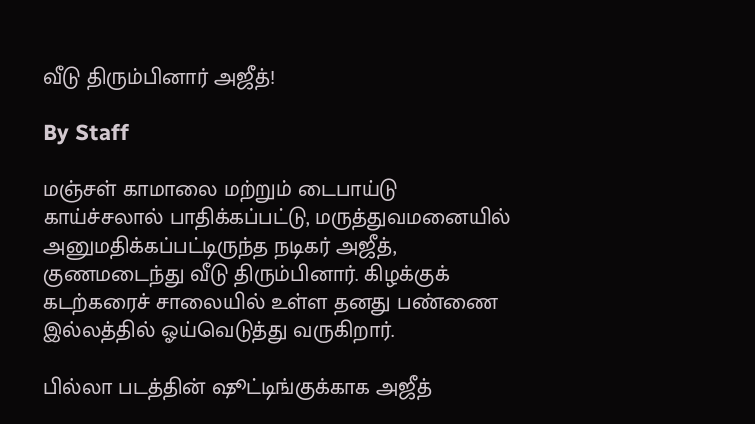வீடு திரும்பினார் அஜீத்!

By Staff

மஞ்சள் காமாலை மற்றும் டைபாய்டு காய்ச்சலால் பாதிக்கப்பட்டு, மருத்துவமனையில் அனுமதிக்கப்பட்டிருந்த நடிகர் அஜீத், குணமடைந்து வீடு திரும்பினார். கிழக்குக் கடற்கரைச் சாலையில் உள்ள தனது பண்ணை இல்லத்தில் ஓய்வெடுத்து வருகிறார்.

பில்லா படத்தின் ஷூட்டிங்குக்காக அஜீத்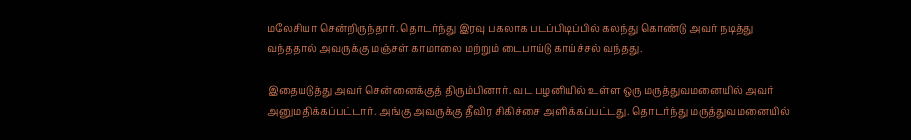மலேசியா சென்றிருந்தார். தொடர்ந்து இரவு பகலாக படப்பிடிப்பில் கலந்து கொண்டு அவர் நடித்து வந்ததால் அவருக்கு மஞ்சள் காமாலை மற்றும் டைபாய்டு காய்ச்சல் வந்தது.

இதையடுத்து அவர் சென்னைக்குத் திரும்பினார். வட பழனியில் உள்ள ஒரு மருத்துவமனையில் அவர் அனுமதிக்கப்பட்டார். அங்கு அவருக்கு தீவிர சிகிச்சை அளிக்கப்பட்டது. தொடர்ந்து மருத்துவமனையில்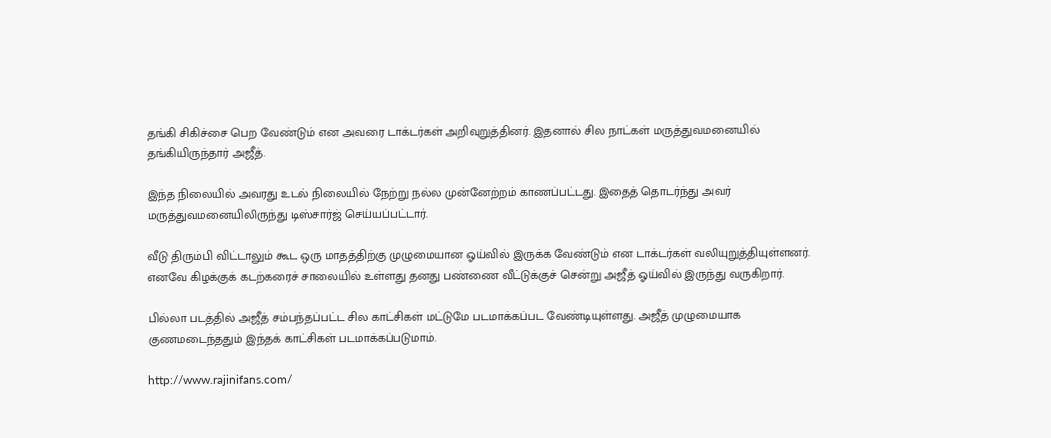தங்கி சிகிச்சை பெற வேண்டும் என அவரை டாக்டர்கள் அறிவுறுத்தினர். இதனால் சில நாட்கள் மருத்துவமனையில் தங்கியிருந்தார் அஜீத்.

இந்த நிலையில் அவரது உடல் நிலையில் நேற்று நல்ல முன்னேற்றம் காணப்பட்டது. இதைத் தொடர்ந்து அவர் மருத்துவமனையிலிருந்து டிஸ்சார்ஜ் செய்யப்பட்டார்.

வீடு திரும்பி விட்டாலும் கூட ஒரு மாதத்திற்கு முழுமையான ஓய்வில் இருக்க வேண்டும் என டாக்டர்கள் வலியுறுத்தியுள்ளனர். எனவே கிழக்குக் கடற்கரைச் சாலையில் உள்ளது தனது பண்ணை வீட்டுக்குச் சென்று அஜீத் ஓய்வில் இருந்து வருகிறார்.

பில்லா படத்தில் அஜீத் சம்பந்தப்பட்ட சில காட்சிகள் மட்டுமே படமாக்கப்பட வேண்டியுள்ளது. அஜீத் முழுமையாக குணமடைந்ததும் இந்தக் காட்சிகள் படமாக்கப்படுமாம்.

http://www.rajinifans.com/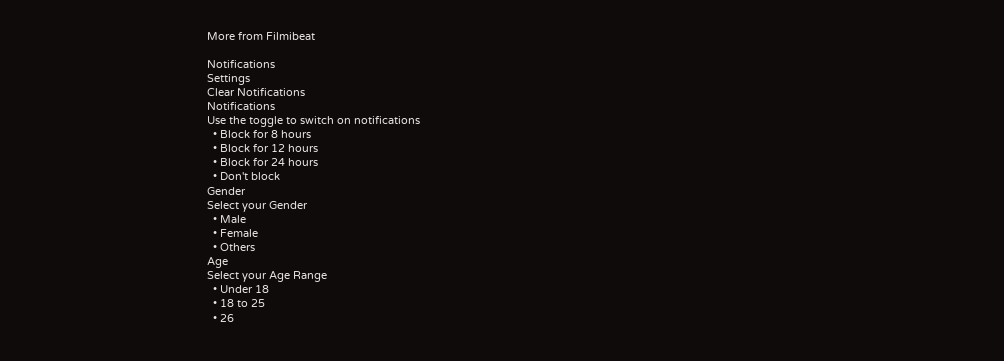More from Filmibeat

Notifications
Settings
Clear Notifications
Notifications
Use the toggle to switch on notifications
  • Block for 8 hours
  • Block for 12 hours
  • Block for 24 hours
  • Don't block
Gender
Select your Gender
  • Male
  • Female
  • Others
Age
Select your Age Range
  • Under 18
  • 18 to 25
  • 26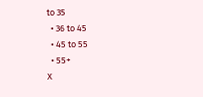to 35
  • 36 to 45
  • 45 to 55
  • 55+
X